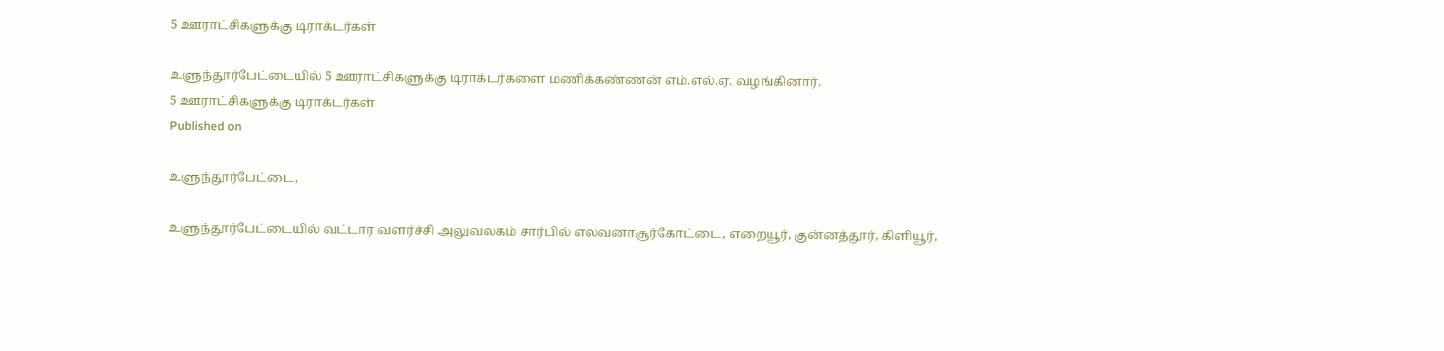5 ஊராட்சிகளுக்கு டிராக்டர்கள்

உளுந்தூர்பேட்டையில் 5 ஊராட்சிகளுக்கு டிராக்டர்களை மணிக்கண்ணன் எம்.எல்.ஏ. வழங்கினார்.
5 ஊராட்சிகளுக்கு டிராக்டர்கள்
Published on

உளுந்தூர்பேட்டை,

உளுந்தூர்பேட்டையில் வட்டார வளர்ச்சி அலுவலகம் சார்பில் எலவனாசூர்கோட்டை, எறையூர், குன்னத்தூர், கிளியூர்,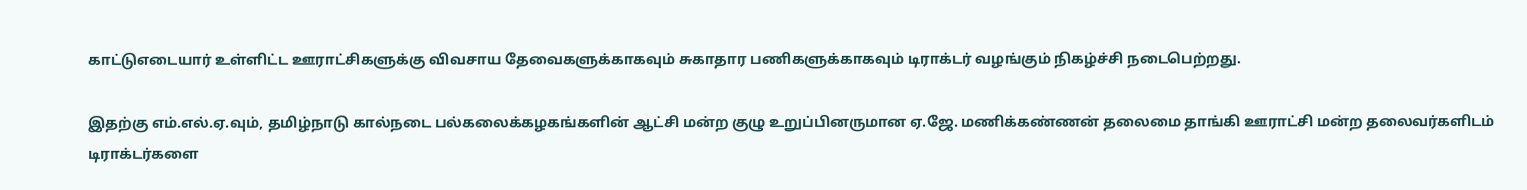காட்டுஎடையார் உள்ளிட்ட ஊராட்சிகளுக்கு விவசாய தேவைகளுக்காகவும் சுகாதார பணிகளுக்காகவும் டிராக்டர் வழங்கும் நிகழ்ச்சி நடைபெற்றது.

இதற்கு எம்.எல்.ஏ.வும், தமிழ்நாடு கால்நடை பல்கலைக்கழகங்களின் ஆட்சி மன்ற குழு உறுப்பினருமான ஏ.ஜே. மணிக்கண்ணன் தலைமை தாங்கி ஊராட்சி மன்ற தலைவர்களிடம் டிராக்டர்களை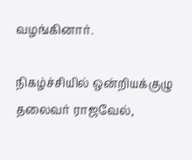வழங்கினார்.

நிகழ்ச்சியில் ஒன்றியக்குழு தலைவர் ராஜவேல்,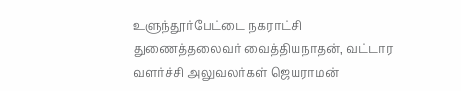உளுந்தூர்பேட்டை நகராட்சி துணைத்தலைவர் வைத்தியநாதன், வட்டார வளர்ச்சி அலுவலர்கள் ஜெயராமன்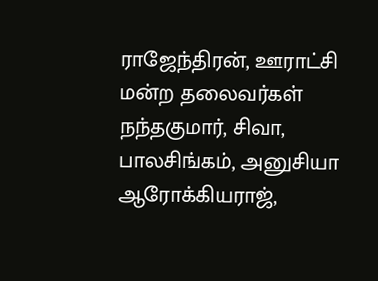ராஜேந்திரன், ஊராட்சி மன்ற தலைவர்கள் நந்தகுமார், சிவா, பாலசிங்கம், அனுசியா ஆரோக்கியராஜ்,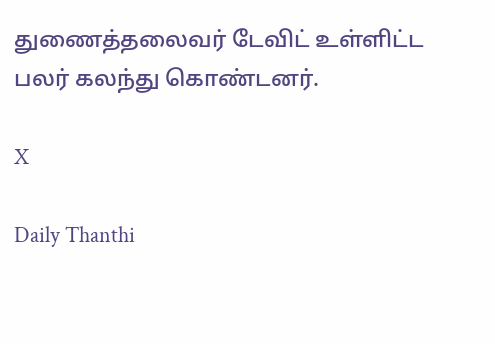துணைத்தலைவர் டேவிட் உள்ளிட்ட பலர் கலந்து கொண்டனர்.

X

Daily Thanthi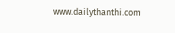www.dailythanthi.com